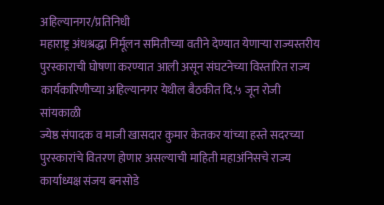अहिल्यानगर/प्रतिनिधी
महाराष्ट्र अंधश्रद्धा निर्मूलन समितीच्या वतीने देण्यात येणाऱ्या राज्यस्तरीय पुरस्काराची घोषणा करण्यात आली असून संघटनेच्या विस्तारित राज्य कार्यकारिणीच्या अहिल्यानगर येथील बैठकीत दि.५ जून रोजी सांयकाळी
ज्येष्ठ संपादक व माजी खासदार कुमार केतकर यांच्या हस्ते सदरच्या पुरस्कारांचे वितरण होणार असल्याची माहिती महाअंनिसचे राज्य कार्याध्यक्ष संजय बनसोडे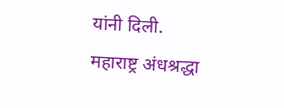यांनी दिली.
महाराष्ट्र अंधश्रद्धा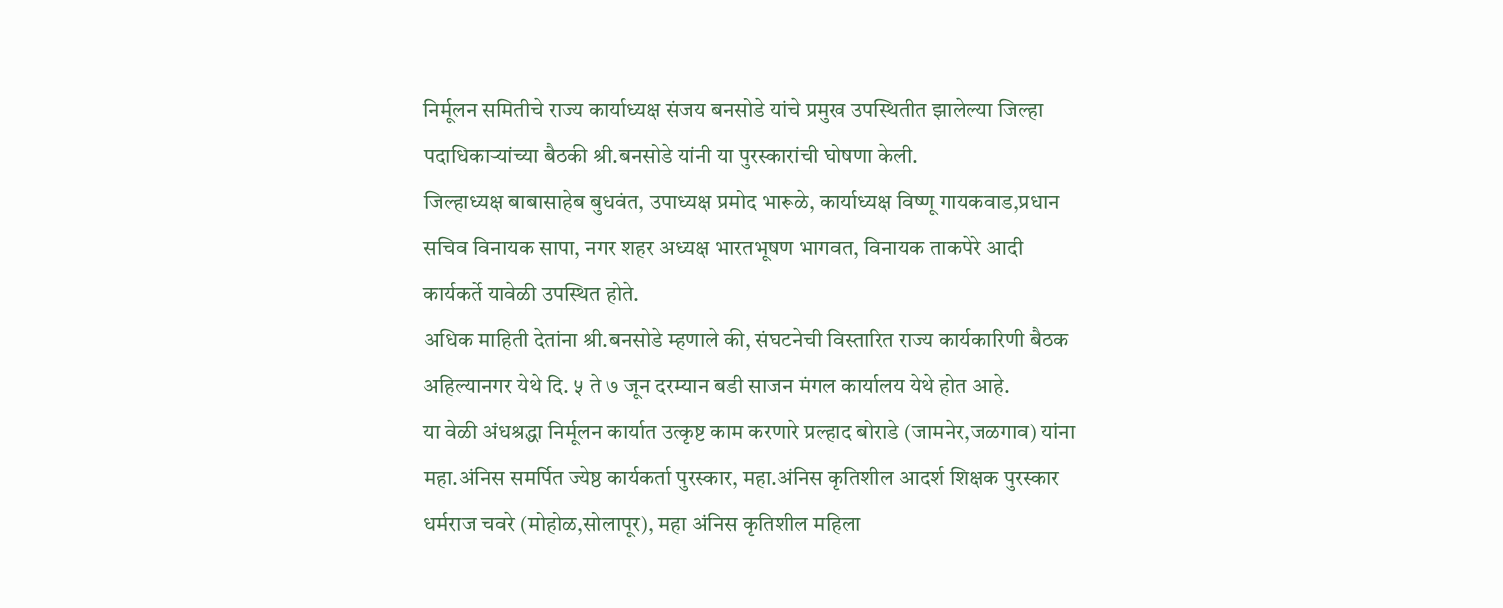निर्मूलन समितीचे राज्य कार्याध्यक्ष संजय बनसोडे यांचे प्रमुख उपस्थितीत झालेल्या जिल्हा पदाधिकाऱ्यांच्या बैठकी श्री.बनसोडे यांनी या पुरस्कारांची घोषणा केली.
जिल्हाध्यक्ष बाबासाहेब बुधवंत, उपाध्यक्ष प्रमोद भारूळे, कार्याध्यक्ष विष्णू गायकवाड,प्रधान सचिव विनायक सापा, नगर शहर अध्यक्ष भारतभूषण भागवत, विनायक ताकपेरे आदी कार्यकर्ते यावेळी उपस्थित होते.
अधिक माहिती देतांना श्री.बनसोडे म्हणाले की, संघटनेची विस्तारित राज्य कार्यकारिणी बैठक अहिल्यानगर येथे दि. ५ ते ७ जून दरम्यान बडी साजन मंगल कार्यालय येथे होत आहे.
या वेळी अंधश्रद्धा निर्मूलन कार्यात उत्कृष्ट काम करणारे प्रल्हाद बोराडे (जामनेर,जळगाव) यांना महा.अंनिस समर्पित ज्येष्ठ कार्यकर्ता पुरस्कार, महा.अंनिस कृतिशील आदर्श शिक्षक पुरस्कार धर्मराज चवरे (मोहोळ,सोलापूर), महा अंनिस कृतिशील महिला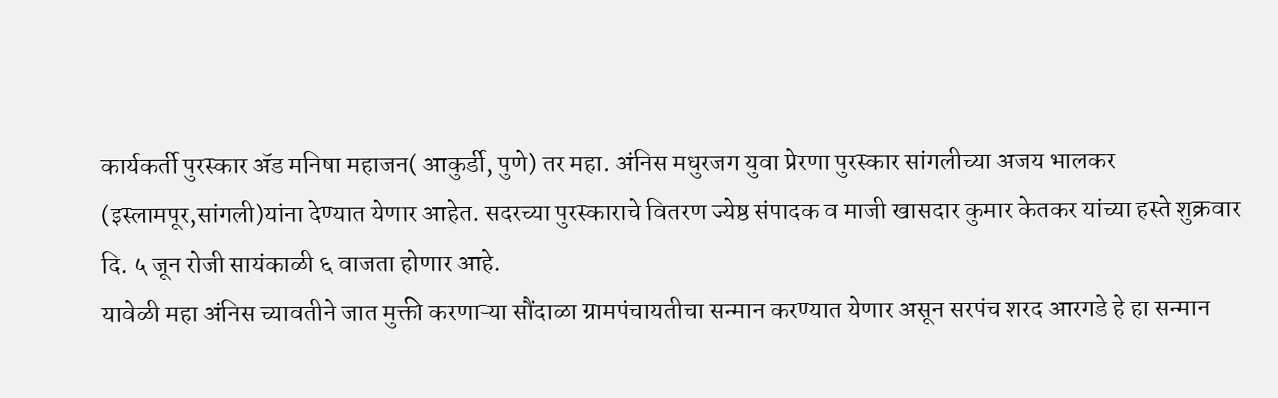कार्यकर्ती पुरस्कार ॲड मनिषा महाजन( आकुर्डी, पुणे) तर महा. अंनिस मधुरजग युवा प्रेरणा पुरस्कार सांगलीच्या अजय भालकर (इस्लामपूर,सांगली)यांना देण्यात येणार आहेत. सदरच्या पुरस्काराचे वितरण ज्येष्ठ संपादक व माजी खासदार कुमार केतकर यांच्या हस्ते शुक्रवार दि. ५ जून रोजी सायंकाळी ६ वाजता होणार आहे.
यावेळी महा अंनिस च्यावतीने जात मुक्ती करणाऱ्या सौंदाळा ग्रामपंचायतीचा सन्मान करण्यात येणार असून सरपंच शरद आरगडे हे हा सन्मान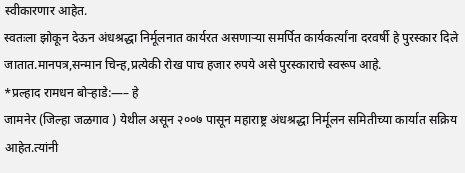स्वीकारणार आहेत.
स्वतःला झोकून देऊन अंधश्रद्धा निर्मूलनात कार्यरत असणाऱ्या समर्पित कार्यकर्त्यांना दरवर्षी हे पुरस्कार दिले जातात.मानपत्र,सन्मान चिन्ह,प्रत्येकी रोख पाच हजार रुपये असे पुरस्काराचे स्वरूप आहे.
*प्रल्हाद रामधन बोऱ्हाडे:—– हे
जामनेर (जिल्हा जळगाव ) येथील असून २००७ पासून महाराष्ट्र अंधश्रद्धा निर्मूलन समितीच्या कार्यात सक्रिय आहेत.त्यांनी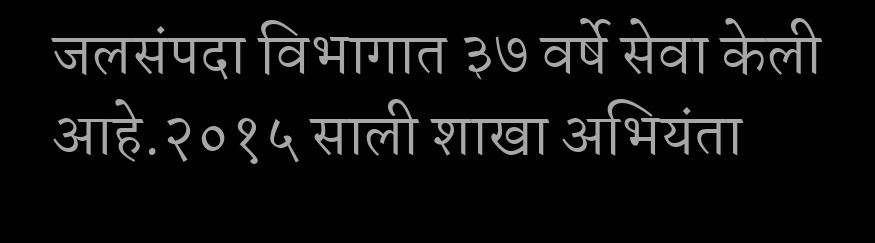जलसंपदा विभागात ३७ वर्षे सेवा केली आहे.२०१५ साली शाखा अभियंता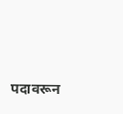पदावरून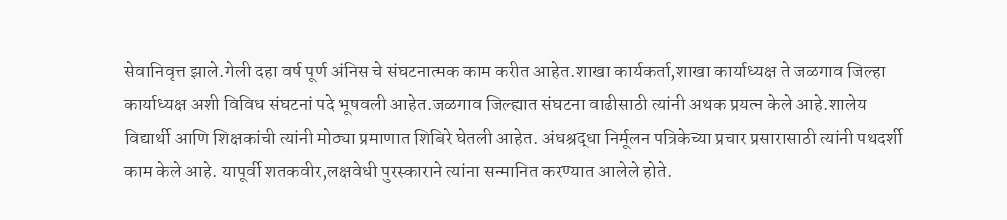सेवानिवृत्त झाले.गेली दहा वर्ष पूर्ण अंनिस चे संघटनात्मक काम करीत आहेत.शाखा कार्यकर्ता,शाखा कार्याध्यक्ष ते जळगाव जिल्हा कार्याध्यक्ष अशी विविध संघटनां पदे भूषवली आहेत.जळगाव जिल्ह्यात संघटना वाढीसाठी त्यांनी अथक प्रयत्न केले आहे.शालेय विद्यार्थी आणि शिक्षकांची त्यांनी मोठ्या प्रमाणात शिबिरे घेतली आहेत. अंधश्रद्धा निर्मूलन पत्रिकेच्या प्रचार प्रसारासाठी त्यांनी पथदर्शी काम केले आहे. यापूर्वी शतकवीर,लक्षवेधी पुरस्काराने त्यांना सन्मानित करण्यात आलेले होते.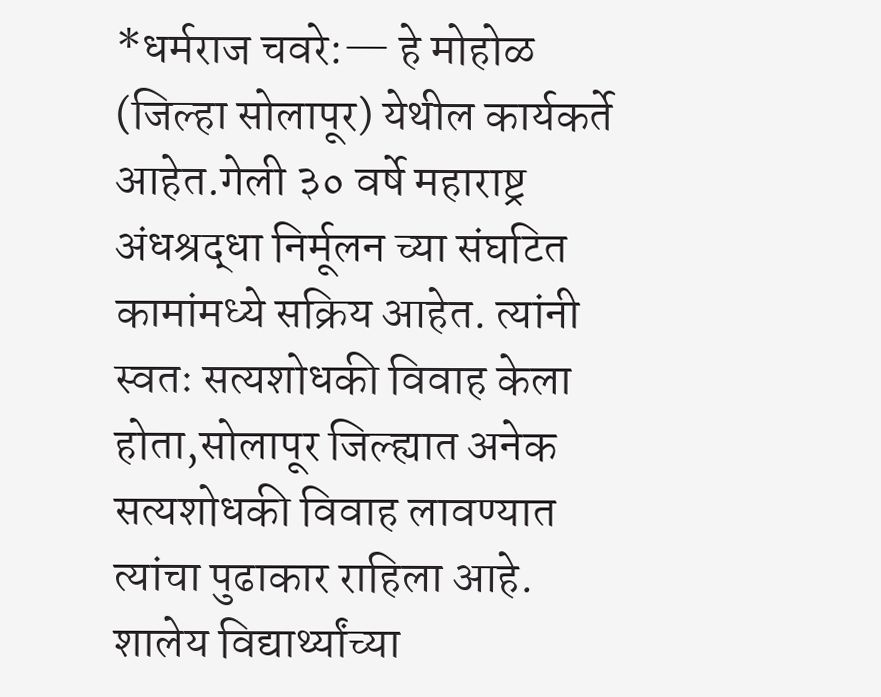*धर्मराज चवरे:— हे मोहोळ (जिल्हा सोलापूर) येथील कार्यकर्ते आहेत.गेली ३० वर्षे महाराष्ट्र अंधश्रद्धा निर्मूलन च्या संघटित कामांमध्ये सक्रिय आहेत. त्यांनी स्वतः सत्यशोधकी विवाह केला होता,सोलापूर जिल्ह्यात अनेक सत्यशोधकी विवाह लावण्यात त्यांचा पुढाकार राहिला आहे. शालेय विद्यार्थ्यांच्या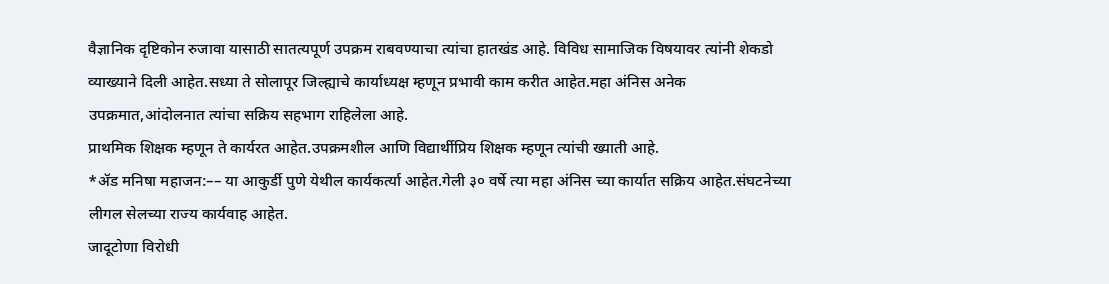वैज्ञानिक दृष्टिकोन रुजावा यासाठी सातत्यपूर्ण उपक्रम राबवण्याचा त्यांचा हातखंड आहे. विविध सामाजिक विषयावर त्यांनी शेकडो व्याख्याने दिली आहेत.सध्या ते सोलापूर जिल्ह्याचे कार्याध्यक्ष म्हणून प्रभावी काम करीत आहेत.महा अंनिस अनेक उपक्रमात,आंदोलनात त्यांचा सक्रिय सहभाग राहिलेला आहे.
प्राथमिक शिक्षक म्हणून ते कार्यरत आहेत.उपक्रमशील आणि विद्यार्थीप्रिय शिक्षक म्हणून त्यांची ख्याती आहे.
*ॲड मनिषा महाजन:–– या आकुर्डी पुणे येथील कार्यकर्त्या आहेत.गेली ३० वर्षे त्या महा अंनिस च्या कार्यात सक्रिय आहेत.संघटनेच्या लीगल सेलच्या राज्य कार्यवाह आहेत.
जादूटोणा विरोधी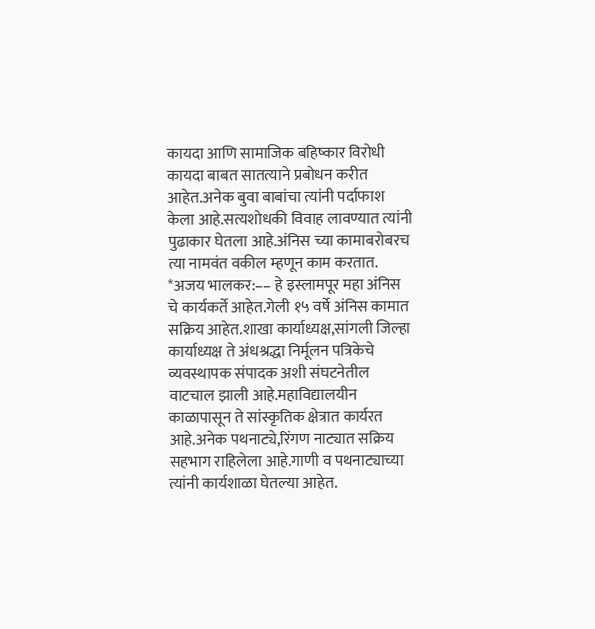कायदा आणि सामाजिक बहिष्कार विरोधी कायदा बाबत सातत्याने प्रबोधन करीत आहेत.अनेक बुवा बाबांचा त्यांनी पर्दाफाश केला आहे.सत्यशोधकी विवाह लावण्यात त्यांनी पुढाकार घेतला आहे.अंनिस च्या कामाबरोबरच त्या नामवंत वकील म्हणून काम करतात.
*अजय भालकर:–– हे इस्लामपूर महा अंनिस चे कार्यकर्ते आहेत.गेली १५ वर्षे अंनिस कामात सक्रिय आहेत.शाखा कार्याध्यक्ष,सांगली जिल्हा कार्याध्यक्ष ते अंधश्रद्धा निर्मूलन पत्रिकेचे व्यवस्थापक संपादक अशी संघटनेतील वाटचाल झाली आहे.महाविद्यालयीन काळापासून ते सांस्कृतिक क्षेत्रात कार्यरत आहे.अनेक पथनाट्ये,रिंगण नाट्यात सक्रिय सहभाग राहिलेला आहे.गाणी व पथनाट्याच्या त्यांनी कार्यशाळा घेतल्या आहेत.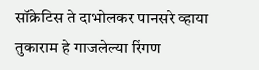सॉक्रेटिस ते दाभोलकर पानसरे व्हाया तुकाराम हे गाजलेल्या रिंगण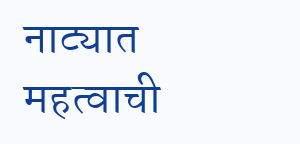नाट्यात महत्वाची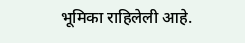भूमिका राहिलेली आहे.